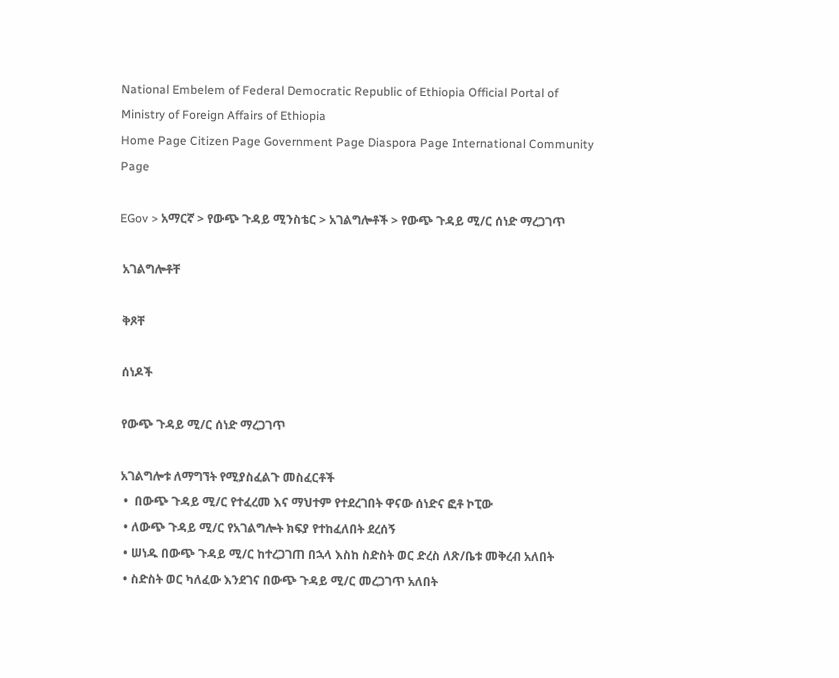National Embelem of Federal Democratic Republic of Ethiopia Official Portal of Ministry of Foreign Affairs of Ethiopia
Home Page Citizen Page Government Page Diaspora Page International Community Page

EGov > አማርኛ > የውጭ ጉዳይ ሚንስቴር > አገልግሎቶች > የውጭ ጉዳይ ሚ/ር ሰነድ ማረጋገጥ

 አገልግሎቶቸ

 ቅጾቸ

 ሰነዶች

 የውጭ ጉዳይ ሚ/ር ሰነድ ማረጋገጥ

 አገልግሎቱ ለማግኘት የሚያስፈልጉ መስፈርቶች
  •  በውጭ ጉዳይ ሚ/ር የተፈረመ እና ማህተም የተደረገበት ዋናው ሰነድና ፎቶ ኮፒው
  • ለውጭ ጉዳይ ሚ/ር የአገልግሎት ክፍያ የተከፈለበት ደረሰኝ
  • ሠነዱ በውጭ ጉዳይ ሚ/ር ከተረጋገጠ በኋላ እስከ ስድስት ወር ድረስ ለጽ/ቤቱ መቅረብ አለበት
  • ስድስት ወር ካለፈው እንደገና በውጭ ጉዳይ ሚ/ር መረጋገጥ አለበት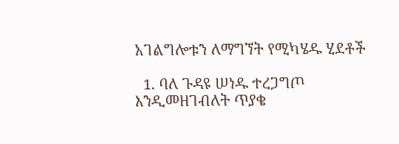አገልግሎቱን ለማግኘት የሚካሄዱ ሂደቶች

  1. ባለ ጉዳዩ ሠነዱ ተረጋግጦ እንዲመዘገብለት ጥያቄ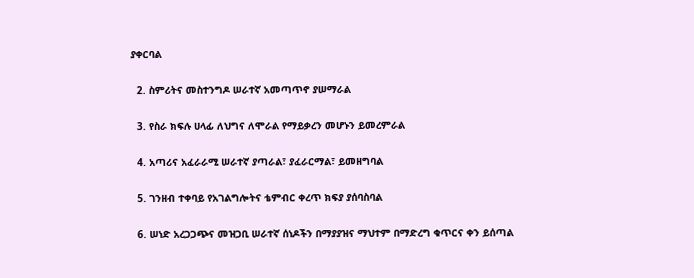ያቀርባል

  2. ስምሪትና መስተንግዶ ሠራተኛ አመጣጥኖ ያሠማራል

  3. የስራ ክፍሉ ሀላፊ ለህግና ለሞራል የማይቃረን መሆኑን ይመረምራል

  4. አጣሪና አፈራራሚ ሠራተኛ ያጣራል፣ ያፈራርማል፣ ይመዘግባል

  5. ገንዘብ ተቀባይ የአገልግሎትና ቴምብር ቀረጥ ክፍያ ያሰባስባል

  6. ሠነድ አረጋጋጭና መዝጋቢ ሠራተኛ ሰነዶችን በማያያዝና ማህተም በማድረግ ቁጥርና ቀን ይሰጣል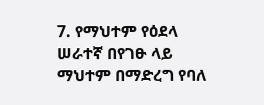7. የማህተም የዕደላ ሠራተኛ በየገፁ ላይ ማህተም በማድረግ የባለ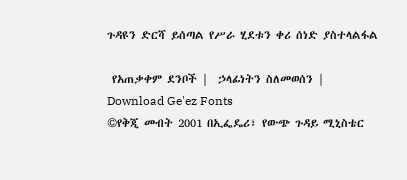ጉዳዩን ድርሻ ይሰጣል የሥራ ሂደቱን ቀሪ ሰነድ ያስተላልፋል

 የአጠቃቀም ደንቦች |  ኃላፊነትን ስለመወሰን |   Download Ge'ez Fonts
©የቅጂ መብት 2001 በኢፌዴሪ፣ የውጭ ጉዳይ ሚኒስቴር